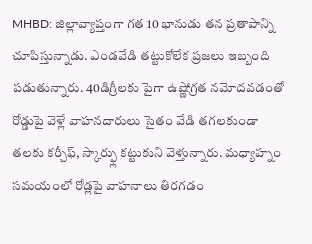MHBD: జిల్లావ్యాప్తంగా గత 10 భానుడు తన ప్రతాపాన్ని చూపిస్తున్నాడు. ఎండవేడి తట్టుకోలేక ప్రజలు ఇబ్బంది పడుతున్నారు. 40డిగ్రీలకు పైగా ఉష్ణోగ్రత నమోదవడంతో రోడ్డుపై వెళ్లే వాహనదారులు సైతం వేడి తగలకుండా తలకు కర్చీఫ్, స్కార్ఫ్లు కట్టుకుని వెళ్తున్నారు. మధ్యాహ్నం సమయంలో రోడ్లపై వాహనాలు తిరగడం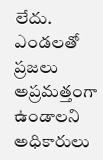లేదు. ఎండలతో ప్రజలు అప్రమత్తంగా ఉండాలని అధికారులు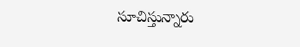సూచిస్తున్నారు